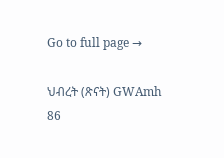Go to full page →

ህብረት (ጽናት) GWAmh 86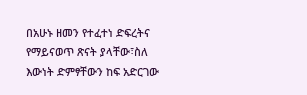በአሁኑ ዘመን የተፈተነ ድፍረትና የማይናወጥ ጽናት ያላቸው፣ስለ እውነት ድምፃቸውን ከፍ አድርገው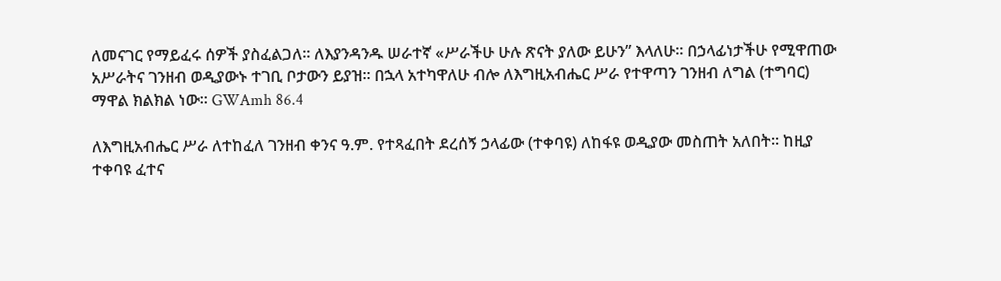ለመናገር የማይፈሩ ሰዎች ያስፈልጋለ፡፡ ለእያንዳንዱ ሠራተኛ «ሥራችሁ ሁሉ ጽናት ያለው ይሁን” እላለሁ፡፡ በኃላፊነታችሁ የሚዋጠው አሥራትና ገንዘብ ወዲያውኑ ተገቢ ቦታውን ይያዝ፡፡ በኋላ አተካዋለሁ ብሎ ለእግዚአብሔር ሥራ የተዋጣን ገንዘብ ለግል (ተግባር) ማዋል ክልክል ነው፡፡ GWAmh 86.4

ለእግዚአብሔር ሥራ ለተከፈለ ገንዘብ ቀንና ዓ.ም. የተጻፈበት ደረሰኝ ኃላፊው (ተቀባዩ) ለከፋዩ ወዲያው መስጠት አለበት፡፡ ከዚያ ተቀባዩ ፈተና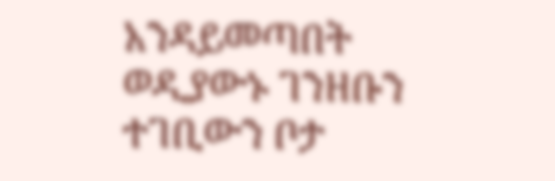አንዳይመጣበት ወዲያውኑ ገንዘቡን ተገቢውን ቦታ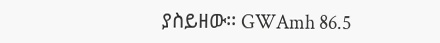ያስይዘው፡፡ GWAmh 86.5